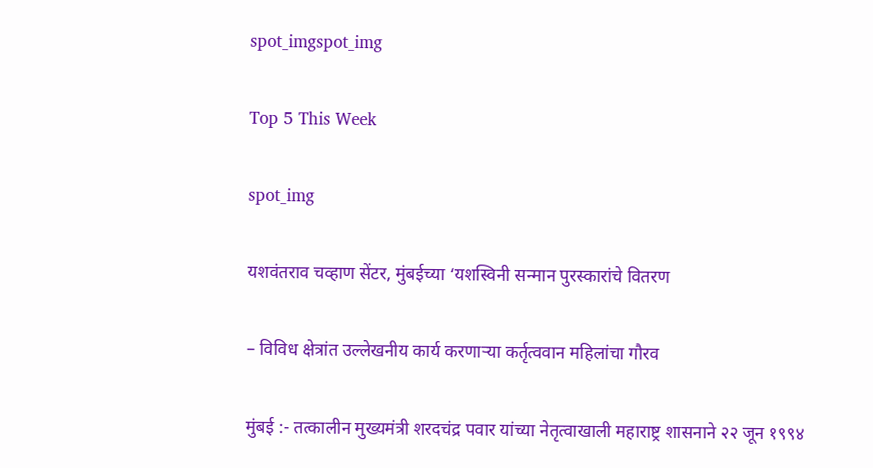spot_imgspot_img

Top 5 This Week

spot_img

यशवंतराव चव्हाण सेंटर, मुंबईच्या ‘यशस्विनी सन्मान पुरस्कारांचे वितरण

– विविध क्षेत्रांत उल्लेखनीय कार्य करणाऱ्या कर्तृत्ववान महिलांचा गौरव

मुंबई :- तत्कालीन मुख्यमंत्री शरदचंद्र पवार यांच्या नेतृत्वाखाली महाराष्ट्र शासनाने २२ जून १९९४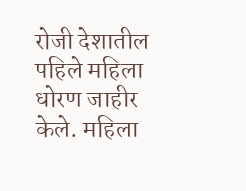रोजी देशातील पहिले महिला धोरण जाहीर केले. महिला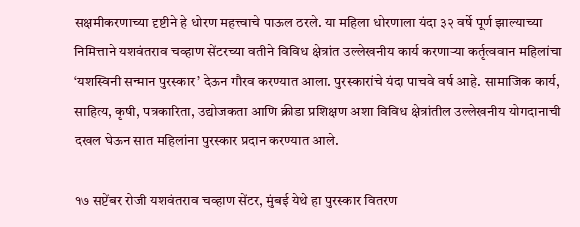सक्षमीकरणाच्या दृष्टीने हे धोरण महत्त्वाचे पाऊल ठरले. या महिला धोरणाला यंदा ३२ वर्षे पूर्ण झाल्याच्या निमित्ताने यशवंतराव चव्हाण सेंटरच्या वतीने विविध क्षेत्रांत उल्लेखनीय कार्य करणाऱ्या कर्तृत्ववान महिलांचा ‘यशस्विनी सन्मान पुरस्कार’ देऊन गौरव करण्यात आला. पुरस्कारांचे यंदा पाचवे वर्ष आहे. सामाजिक कार्य, साहित्य, कृषी, पत्रकारिता, उद्योजकता आणि क्रीडा प्रशिक्षण अशा विविध क्षेत्रांतील उल्लेखनीय योगदानाची दखल घेऊन सात महिलांना पुरस्कार प्रदान करण्यात आले.

१७ सप्टेंबर रोजी यशवंतराव चव्हाण सेंटर, मुंबई येथे हा पुरस्कार वितरण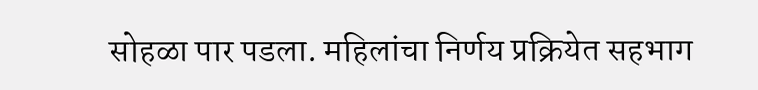सोहळा पार पडला. महिलांचा निर्णय प्रक्रियेत सहभाग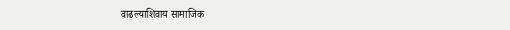वाढल्याशिवाय सामाजिक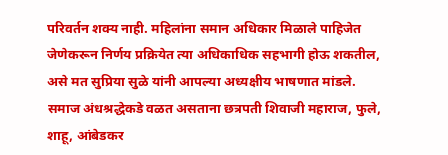परिवर्तन शक्य नाही. महिलांना समान अधिकार मिळाले पाहिजेत जेणेकरून निर्णय प्रक्रियेत त्या अधिकाधिक सहभागी होऊ शकतील, असे मत सुप्रिया सुळे यांनी आपल्या अध्यक्षीय भाषणात मांडले. समाज अंधश्रद्धेकडे वळत असताना छत्रपती शिवाजी महाराज, फुले, शाहू, आंबेडकर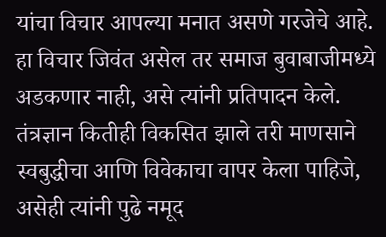यांचा विचार आपल्या मनात असणे गरजेचे आहे. हा विचार जिवंत असेल तर समाज बुवाबाजीमध्ये अडकणार नाही, असे त्यांनी प्रतिपादन केले. तंत्रज्ञान कितीही विकसित झाले तरी माणसाने स्वबुद्धीचा आणि विवेकाचा वापर केला पाहिजे, असेही त्यांनी पुढे नमूद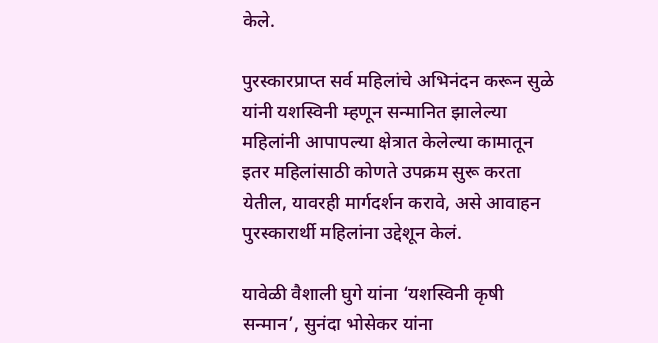केले.

पुरस्कारप्राप्त सर्व महिलांचे अभिनंदन करून सुळे यांनी यशस्विनी म्हणून सन्मानित झालेल्या महिलांनी आपापल्या क्षेत्रात केलेल्या कामातून इतर महिलांसाठी कोणते उपक्रम सुरू करता येतील, यावरही मार्गदर्शन करावे, असे आवाहन पुरस्कारार्थी महिलांना उद्देशून केलं.

यावेळी वैशाली घुगे यांना ‘यशस्विनी कृषी सन्मान’, सुनंदा भोसेकर यांना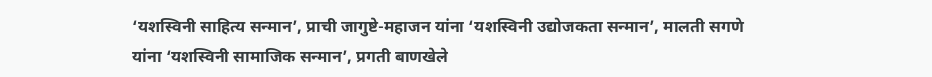‘यशस्विनी साहित्य सन्मान’, प्राची जागुष्टे-महाजन यांना ‘यशस्विनी उद्योजकता सन्मान’, मालती सगणे यांना ‘यशस्विनी सामाजिक सन्मान’, प्रगती बाणखेले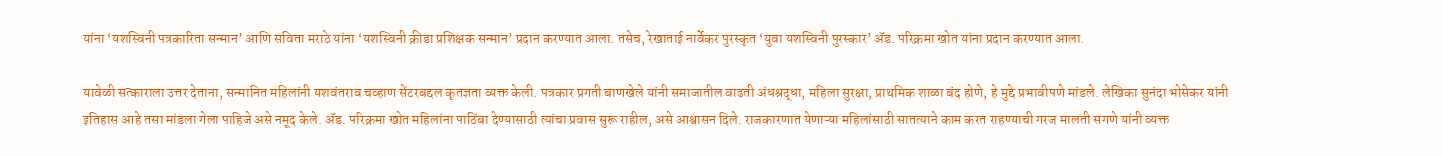यांना ‘यशस्विनी पत्रकारिता सन्मान’ आणि सविता मराठे यांना ‘यशस्विनी क्रीडा प्रशिक्षक सन्मान’ प्रदान करण्यात आला. तसेच, रेखाताई नार्वेकर पुरस्कृत ‘युवा यशस्विनी पुरस्कार’ ॲड. परिक्रमा खोत यांना प्रदान करण्यात आला.

यावेळी सत्काराला उत्तर देताना, सन्मानित महिलांनी यशवंतराव चव्हाण सेंटरबद्दल कृतज्ञता व्यक्त केली. पत्रकार प्रगती बाणखेले यांनी समाजातील वाढती अंधश्रद्धा, महिला सुरक्षा, प्राथमिक शाळा बंद होणे, हे मुद्दे प्रभावीपणे मांडले. लेखिका सुनंदा भोसेकर यांनी इतिहास आहे तसा मांडला गेला पाहिजे असे नमूद केले. ॲड. परिक्रमा खोत महिलांना पाठिंबा देण्यासाठी त्यांचा प्रवास सुरू राहील, असे आश्वासन दिले. राजकारणात येणाऱ्या महिलांसाठी सातत्याने काम करत राहण्याची गरज मालती सगणे यांनी व्यक्त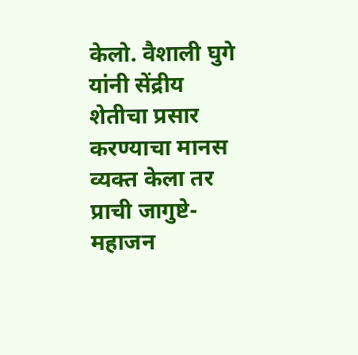केलो. वैशाली घुगे यांनी सेंद्रीय शेतीचा प्रसार करण्याचा मानस व्यक्त केला तर प्राची जागुष्टे-महाजन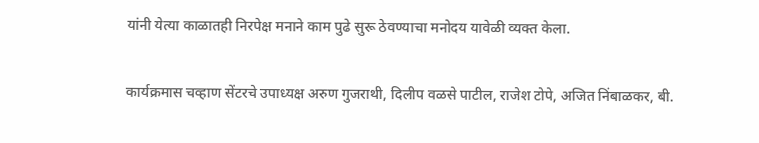यांनी येत्या काळातही निरपेक्ष मनाने काम पुढे सुरू ठेवण्याचा मनोदय यावेळी व्यक्त केला.

कार्यक्रमास चव्हाण सेंटरचे उपाध्यक्ष अरुण गुजराथी, दिलीप वळसे पाटील, राजेश टोपे, अजित निंबाळकर, बी.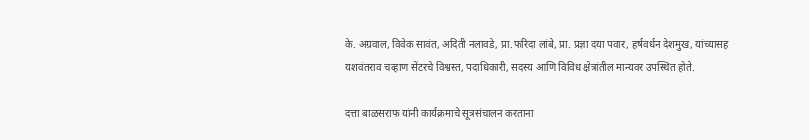के. अग्रवाल, विवेक सावंत, अदिती नलावडे, प्रा.फरिदा लांबे, प्रा. प्रज्ञा दया पवार, हर्षवर्धन देशमुख, यांच्यासह यशवंतराव चव्हाण सेंटरचे विश्वस्त, पदाधिकारी, सदस्य आणि विविध क्षेत्रांतील मान्यवर उपस्थित होते.

दत्ता बाळसराफ यांनी कार्यक्रमाचे सूत्रसंचालन करताना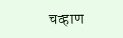चव्हाण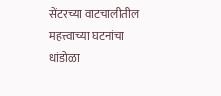सेंटरच्या वाटचालीतील महत्त्वाच्या घटनांचा धांडोळा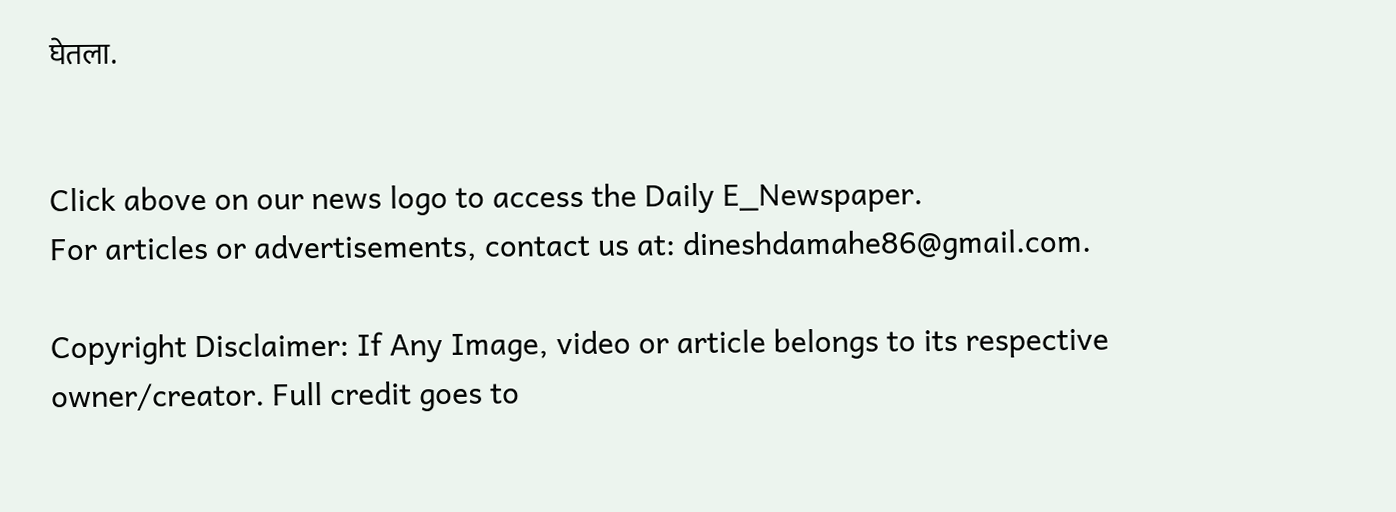घेतला.


Click above on our news logo to access the Daily E_Newspaper.
For articles or advertisements, contact us at: dineshdamahe86@gmail.com.

Copyright Disclaimer: If Any Image, video or article belongs to its respective owner/creator. Full credit goes to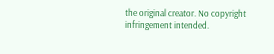the original creator. No copyright infringement intended.